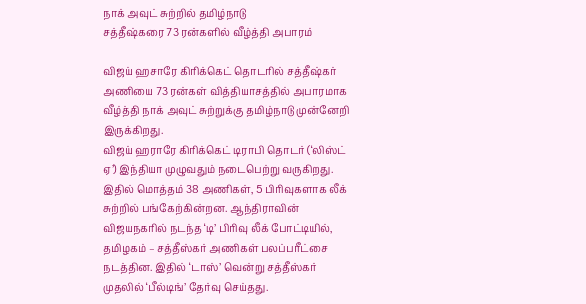நாக் அவுட் சுற்றில் தமிழ்நாடு
சத்தீஷ்கரை 73 ரன்களில் வீழ்த்தி அபாரம்

விஜய் ஹசாரே கிரிக்கெட் தொடரில் சத்தீஷ்கர் அணியை 73 ரன்கள் வித்தியாசத்தில் அபாரமாக வீழ்த்தி நாக் அவுட் சுற்றுக்கு தமிழ்நாடு முன்னேறி இருக்கிறது.
விஜய் ஹராரே கிரிக்கெட் டிராபி தொடர் (‘லிஸ்ட் ஏ’) இந்தியா முழுவதும் நடைபெற்று வருகிறது. இதில் மொத்தம் 38 அணிகள், 5 பிரிவுகளாக லீக் சுற்றில் பங்கேற்கின்றன. ஆந்திராவின் விஜயநகரில் நடந்த ‘டி’ பிரிவு லீக் போட்டியில், தமிழகம் – சத்தீஸ்கர் அணிகள் பலப்பரீட்சை நடத்தின. இதில் ‘டாஸ்’ வென்று சத்தீஸ்கர் முதலில் ‘பீல்டிங்’ தேர்வு செய்தது.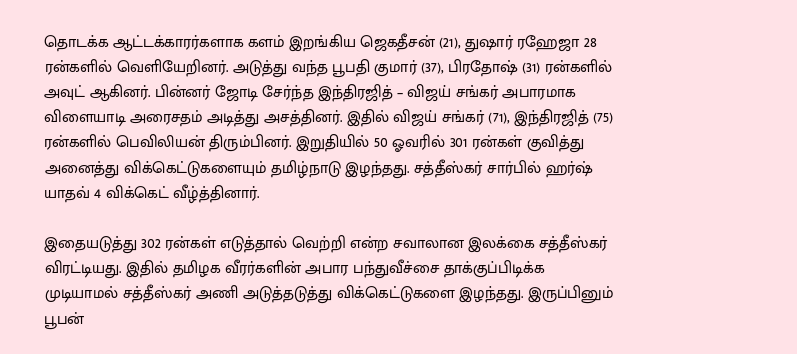தொடக்க ஆட்டக்காரர்களாக களம் இறங்கிய ஜெகதீசன் (21), துஷார் ரஹேஜா 28 ரன்களில் வெளியேறினர். அடுத்து வந்த பூபதி குமார் (37), பிரதோஷ் (31) ரன்களில் அவுட் ஆகினர். பின்னர் ஜோடி சேர்ந்த இந்திரஜித் – விஜய் சங்கர் அபாரமாக விளையாடி அரைசதம் அடித்து அசத்தினர். இதில் விஜய் சங்கர் (71), இந்திரஜித் (75) ரன்களில் பெவிலியன் திரும்பினர். இறுதியில் 50 ஓவரில் 301 ரன்கள் குவித்து அனைத்து விக்கெட்டுகளையும் தமிழ்நாடு இழந்தது. சத்தீஸ்கர் சார்பில் ஹர்ஷ் யாதவ் 4 விக்கெட் வீழ்த்தினார்.

இதையடுத்து 302 ரன்கள் எடுத்தால் வெற்றி என்ற சவாலான இலக்கை சத்தீஸ்கர் விரட்டியது. இதில் தமிழக வீரர்களின் அபார பந்துவீச்சை தாக்குப்பிடிக்க முடியாமல் சத்தீஸ்கர் அணி அடுத்தடுத்து விக்கெட்டுகளை இழந்தது. இருப்பினும் பூபன்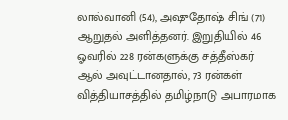லால்வானி (54), அஷுதோஷ் சிங் (71) ஆறுதல் அளித்தனர். இறுதியில் 46 ஓவரில் 228 ரன்களுக்கு சத்தீஸ்கர் ஆல் அவுட்டானதால், 73 ரன்கள் வித்தியாசத்தில் தமிழ்நாடு அபாரமாக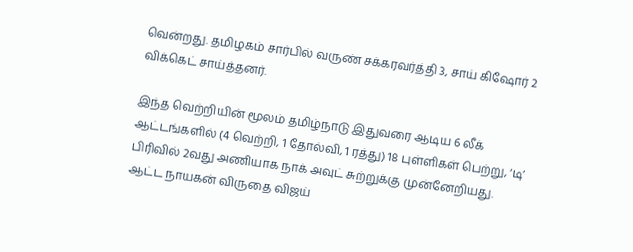வென்றது. தமிழகம் சார்பில் வருண் சக்கரவர்த்தி 3, சாய் கிஷோர் 2 விக்கெட் சாய்த்தனர்.

இந்த வெற்றியின் மூலம் தமிழ்நாடு இதுவரை ஆடிய 6 லீக் ஆட்டங்களில் (4 வெற்றி, 1 தோல்வி, 1 ரத்து) 18 புள்ளிகள் பெற்று, ‘டி’ பிரிவில் 2வது அணியாக நாக் அவுட் சுற்றுக்கு முன்னேறியது. ஆட்ட நாயகன் விருதை விஜய்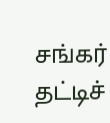சங்கர் தட்டிச்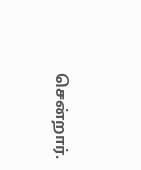சென்றார்.